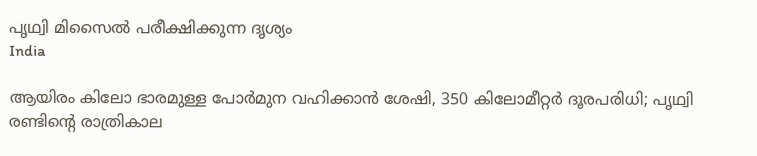പൃഥ്വി മിസൈല്‍ പരീക്ഷിക്കുന്ന ദൃശ്യം
India

ആയിരം കിലോ ഭാരമുള്ള പോര്‍മുന വഹിക്കാന്‍ ശേഷി, 350 കിലോമീറ്റര്‍ ദൂരപരിധി; പൃഥ്വി രണ്ടിന്റെ രാത്രികാല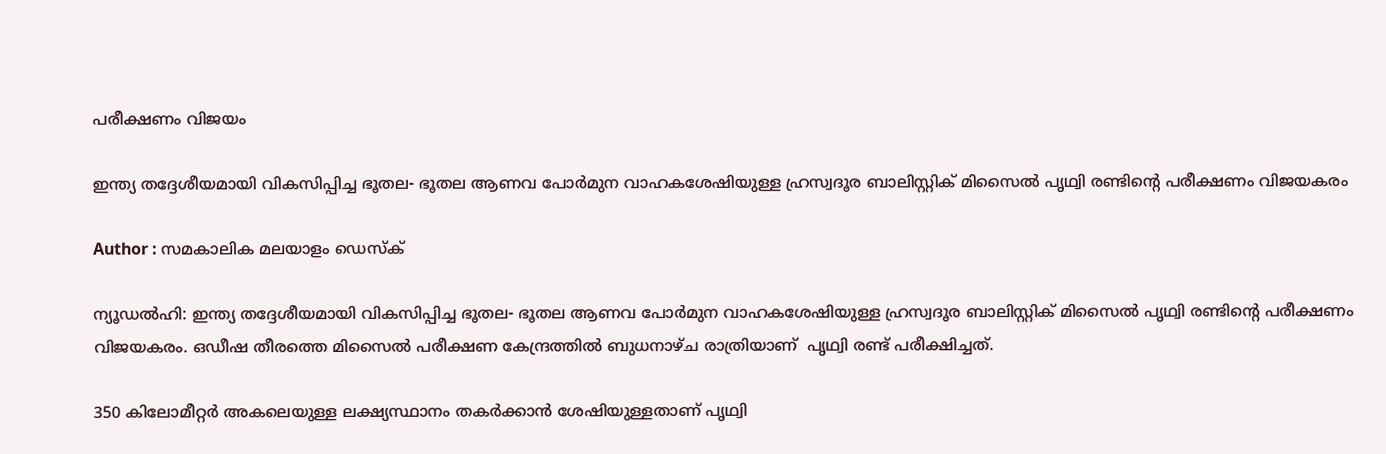പരീക്ഷണം വിജയം

ഇന്ത്യ തദ്ദേശീയമായി വികസിപ്പിച്ച ഭൂതല- ഭൂതല ആണവ പോര്‍മുന വാഹകശേഷിയുള്ള ഹ്രസ്വദൂര ബാലിസ്റ്റിക് മിസൈല്‍ പൃഥ്വി രണ്ടിന്റെ പരീക്ഷണം വിജയകരം

Author : സമകാലിക മലയാളം ഡെസ്ക്

ന്യൂഡല്‍ഹി: ഇന്ത്യ തദ്ദേശീയമായി വികസിപ്പിച്ച ഭൂതല- ഭൂതല ആണവ പോര്‍മുന വാഹകശേഷിയുള്ള ഹ്രസ്വദൂര ബാലിസ്റ്റിക് മിസൈല്‍ പൃഥ്വി രണ്ടിന്റെ പരീക്ഷണം വിജയകരം. ഒഡീഷ തീരത്തെ മിസൈല്‍ പരീക്ഷണ കേന്ദ്രത്തില്‍ ബുധനാഴ്ച രാത്രിയാണ്  പൃഥ്വി രണ്ട് പരീക്ഷിച്ചത്.

350 കിലോമീറ്റര്‍ അകലെയുള്ള ലക്ഷ്യസ്ഥാനം തകര്‍ക്കാന്‍ ശേഷിയുള്ളതാണ് പൃഥ്വി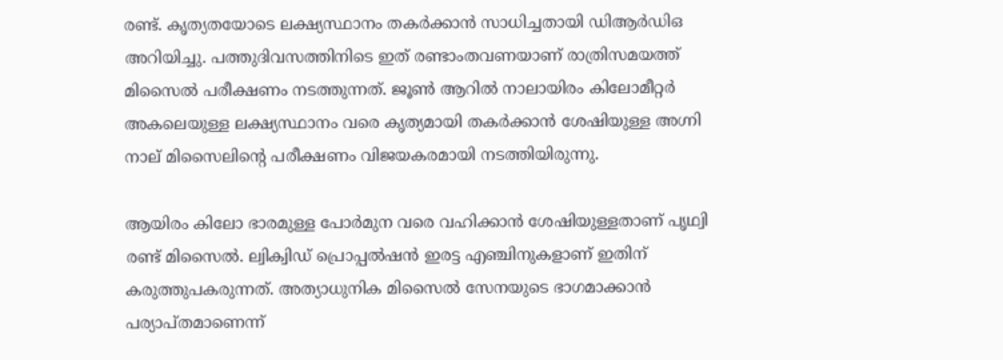രണ്ട്. കൃത്യതയോടെ ലക്ഷ്യസ്ഥാനം തകര്‍ക്കാന്‍ സാധിച്ചതായി ഡിആര്‍ഡിഒ അറിയിച്ചു. പത്തുദിവസത്തിനിടെ ഇത് രണ്ടാംതവണയാണ് രാത്രിസമയത്ത് മിസൈല്‍ പരീക്ഷണം നടത്തുന്നത്. ജൂണ്‍ ആറില്‍ നാലായിരം കിലോമീറ്റര്‍ അകലെയുള്ള ലക്ഷ്യസ്ഥാനം വരെ കൃത്യമായി തകര്‍ക്കാന്‍ ശേഷിയുള്ള അഗ്നി നാല് മിസൈലിന്റെ പരീക്ഷണം വിജയകരമായി നടത്തിയിരുന്നു.

ആയിരം കിലോ ഭാരമുള്ള പോര്‍മുന വരെ വഹിക്കാന്‍ ശേഷിയുള്ളതാണ് പൃഥ്വി രണ്ട് മിസൈല്‍. ല്വിക്വിഡ് പ്രൊപ്പല്‍ഷന്‍ ഇരട്ട എഞ്ചിനുകളാണ് ഇതിന് കരുത്തുപകരുന്നത്. അത്യാധുനിക മിസൈല്‍ സേനയുടെ ഭാഗമാക്കാന്‍ പര്യാപ്തമാണെന്ന്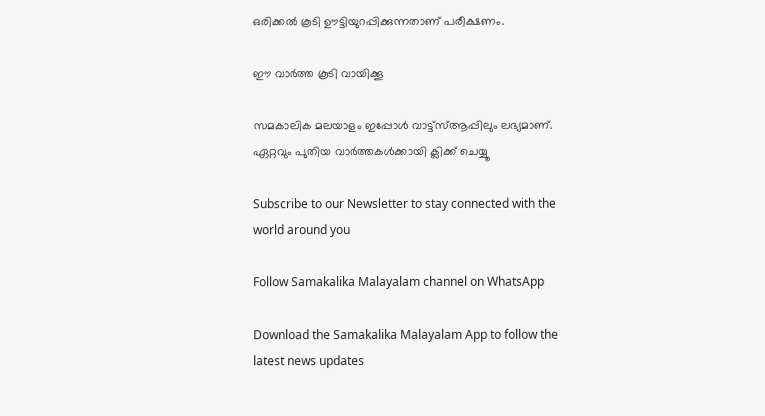ഒരിക്കല്‍ കൂടി ഊട്ടിയുറപ്പിക്കുന്നതാണ് പരീക്ഷണം.

ഈ വാര്‍ത്ത കൂടി വായിക്കൂ

സമകാലിക മലയാളം ഇപ്പോള്‍ വാട്ട്‌സ്ആപ്പിലും ലഭ്യമാണ്. ഏറ്റവും പുതിയ വാര്‍ത്തകള്‍ക്കായി ക്ലിക്ക് ചെയ്യൂ

Subscribe to our Newsletter to stay connected with the world around you

Follow Samakalika Malayalam channel on WhatsApp

Download the Samakalika Malayalam App to follow the latest news updates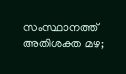സംസ്ഥാനത്ത് അതിശക്ത മഴ;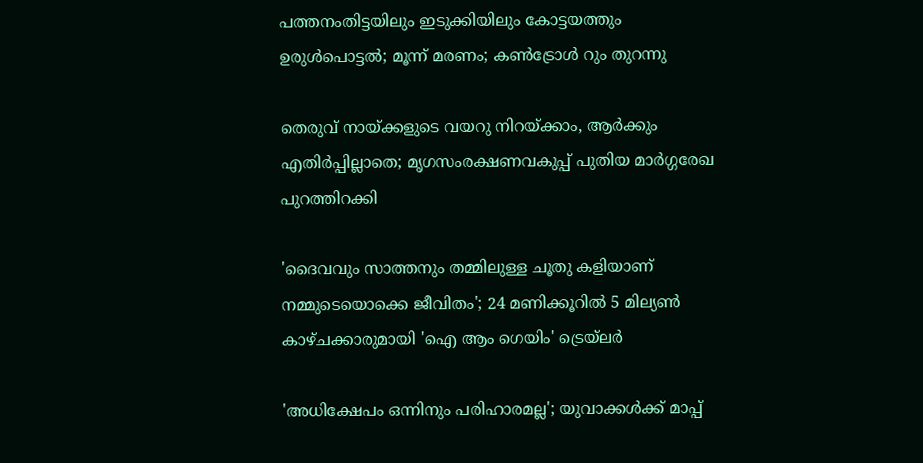പത്തനംതിട്ടയിലും ഇടുക്കിയിലും കോട്ടയത്തും ഉരുള്‍പൊട്ടല്‍; മൂന്ന് മരണം; കണ്‍ട്രോള്‍ റും തുറന്നു

തെരുവ് നായ്ക്കളുടെ വയറു നിറയ്ക്കാം, ആർക്കും എതിർപ്പില്ലാതെ; മൃഗസംരക്ഷണവകുപ്പ് പുതിയ മാര്‍ഗ്ഗരേഖ പുറത്തിറക്കി

'ദൈവവും സാത്തനും തമ്മിലുള്ള ചൂതു കളിയാണ് നമ്മുടെയൊക്കെ ജീവിതം'; 24 മണിക്കൂറിൽ 5 മില്യൺ കാഴ്ചക്കാരുമായി 'ഐ ആം ഗെയിം' ട്രെയ്‌ലർ

'അധിക്ഷേപം ഒന്നിനും പരിഹാരമല്ല'; യുവാക്കള്‍ക്ക് മാപ്പ്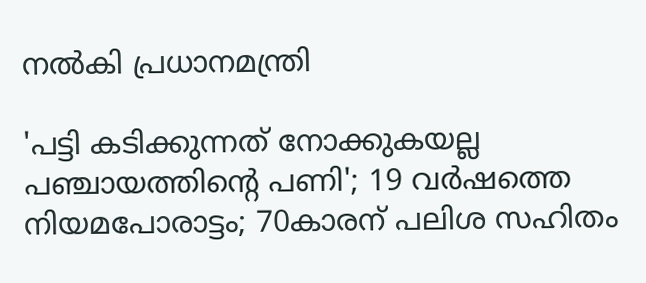നല്‍കി പ്രധാനമന്ത്രി

'പട്ടി കടിക്കുന്നത് നോക്കുകയല്ല പഞ്ചായത്തിന്റെ പണി'; 19 വര്‍ഷത്തെ നിയമപോരാട്ടം; 70കാരന് പലിശ സഹിതം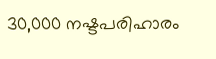30,000 നഷ്ടപരിഹാരം